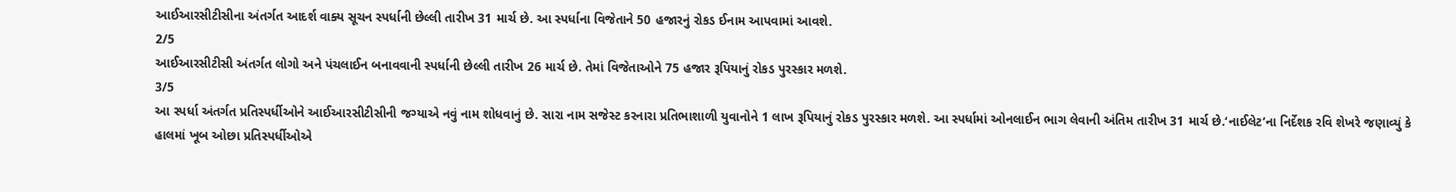આઈઆરસીટીસીના અંતર્ગત આદર્શ વાક્ય સૂચન સ્પર્ધાની છેલ્લી તારીખ 31 માર્ચ છે. આ સ્પર્ધાના વિજેતાને 50 હજારનું રોકડ ઈનામ આપવામાં આવશે.
2/5
આઈઆરસીટીસી અંતર્ગત લોગો અને પંચલાઈન બનાવવાની સ્પર્ધાની છેલ્લી તારીખ 26 માર્ચ છે. તેમાં વિજેતાઓને 75 હજાર રૂપિયાનું રોકડ પુરસ્કાર મળશે.
3/5
આ સ્પર્ધા અંતર્ગત પ્રતિસ્પર્ધીઓને આઈઆરસીટીસીની જગ્યાએ નવું નામ શોધવાનું છે. સારા નામ સજેસ્ટ કરનારા પ્રતિભાશાળી યુવાનોને 1 લાખ રૂપિયાનું રોકડ પુરસ્કાર મળશે. આ સ્પર્ધામાં ઓનલાઈન ભાગ લેવાની અંતિમ તારીખ 31 માર્ચ છે.‘નાઈલેટ’ના નિર્દેશક રવિ શેખરે જણાવ્યું કે હાલમાં ખૂબ ઓછા પ્રતિસ્પર્ધીઓએ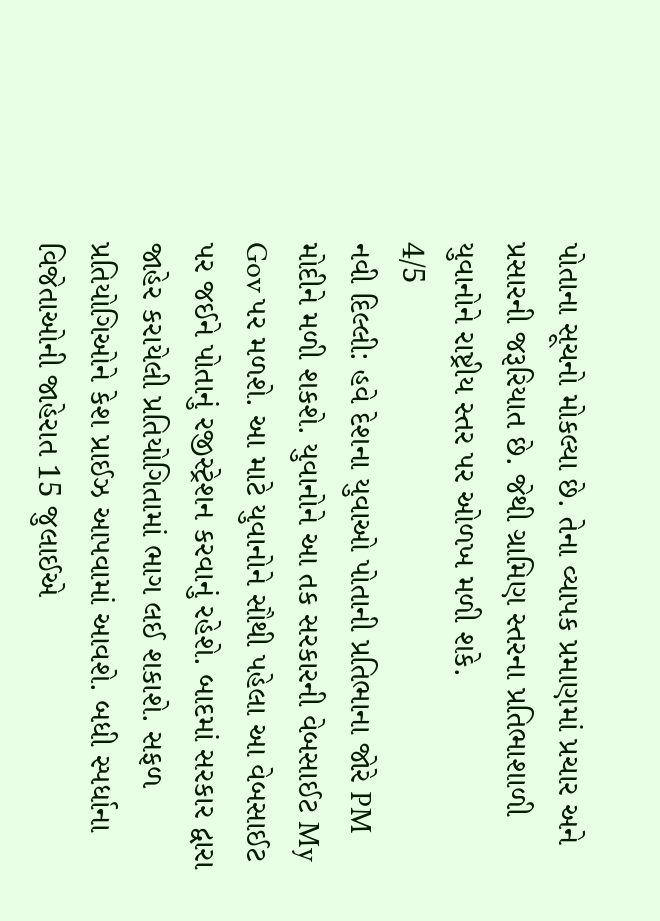પોતાના સૂચનો મોકલ્યા છે. તેના વ્યાપક પ્રમાણમાં પ્રચાર અને પ્રસારની જરૂરિયાત છે. જેથી ગ્રામિણ સ્તરના પ્રતિભાશાળી યુવાનોને રાષ્ટ્રીય સ્તર પર ઓળખ મળી શકે.
4/5
નવી દિલ્લી: હવે દેશના યુવાઓ પોતાની પ્રતિભાના જોરે PM મોદીને મળી શકશે. યુવાનોને આ તક સરકારની વેબસાઈટ My Gov પર મળશે. આ માટે યુવાનોને સૌથી પહેલા આ વેબસાઈટ પર જઈને પોતાનું રજીસ્ટ્રેશન કરવાનું રહેશે. બાદમાં સરકાર દ્વારા જાહેર કરાયેલી પ્રતિયોગિતામાં ભાગ લઈ શકાશે. સફળ પ્રતિયોગિઓને કેશ પ્રાઈઝ આપવામાં આવશે. બધી સ્પર્ધાના વિજેતાઓની જાહેરાત 15 જુલાઈએ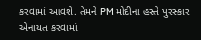કરવામાં આવશે. તેમને PM મોદીના હસ્તે પુરસ્કાર એનાયત કરવામાં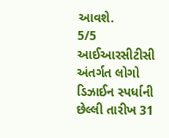આવશે.
5/5
આઈઆરસીટીસી અંતર્ગત લોગો ડિઝાઈન સ્પર્ધાની છેલ્લી તારીખ 31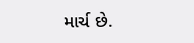માર્ચ છે.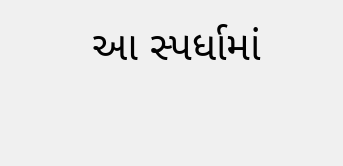આ સ્પર્ધામાં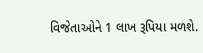વિજેતાઓને 1 લાખ રૂપિયા મળશે.